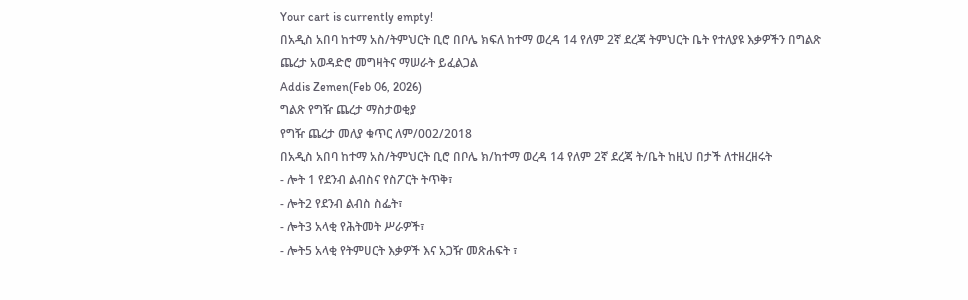Your cart is currently empty!
በአዲስ አበባ ከተማ አስ/ትምህርት ቢሮ በቦሌ ክፍለ ከተማ ወረዳ 14 የለም 2ኛ ደረጃ ትምህርት ቤት የተለያዩ እቃዎችን በግልጽ ጨረታ አወዳድሮ መግዛትና ማሠራት ይፈልጋል
Addis Zemen(Feb 06, 2026)
ግልጽ የግዥ ጨረታ ማስታወቂያ
የግዥ ጨረታ መለያ ቁጥር ለም/002/2018
በአዲስ አበባ ከተማ አስ/ትምህርት ቢሮ በቦሌ ክ/ከተማ ወረዳ 14 የለም 2ኛ ደረጃ ት/ቤት ከዚህ በታች ለተዘረዘሩት
- ሎት 1 የደንብ ልብስና የስፖርት ትጥቅ፣
- ሎት2 የደንብ ልብስ ስፌት፣
- ሎት3 አላቂ የሕትመት ሥራዎች፣
- ሎት5 አላቂ የትምሀርት እቃዎች እና አጋዥ መጽሐፍት ፣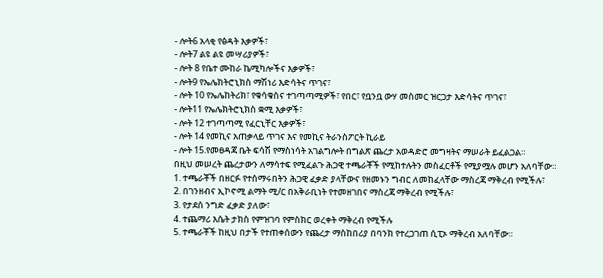- ሎት6 አላቂ የፅዳት እቃዎች፣
- ሎት7 ልዩ ልዩ መሣሪያዎች፣
- ሎት 8 የቤተ ሙከራ ኬሚካሎችና እቃዎች፣
- ሎት9 የኤሌክትሮኒክስ ማሽነሪ እድሳትና ጥገና፣
- ሎት 10 የኤሌከትሪክ፣ የቁሳቁስና ተገጣጣሚዎች፣ የበር፣ የቧንቧ ውሃ መስመር ዝርጋታ እድሳትና ጥገና፣
- ሎት11 የኤሌክትሮኒክስ ቋሚ እቃዎች፣
- ሎት 12 ተገጣጣሚ የፈርኒቸር እቃዎች፣
- ሎት 14 የመኪና አጠቃላይ ጥገና እና የመኪና ትራንስፖርት ኪራይ
- ሎት 15.የመፀዳጃ ቤት ፍሳሽ የማስነሳት አገልግሎት በግልጽ ጨረታ አወዳድሮ መግዛትና ማሠራት ይፈልጋል።
በዚህ መሠረት ጨረታውን ለማሳተፍ የሚፈልጉ ሕጋዊ ተጫራቾች የሚከተሉትን መስፈርቶች የሚያሟሉ መሆን አለባቸው።
1. ተጫራቾች በዘርፉ የተሰማሩበትን ሕጋዊ ፈቃድ ያላቸውና የዘመኑን ግብር ለመከፈላቸው ማስረጃ ማቅረብ የሚችሉ፣
2. በገንዘብና ኢኮኖሚ ልማት ሚ/ር በአቅራቢነት የተመዘገበና ማስረጃ ማቅረብ የሚችሉ፣
3. የታደሰ ንግድ ፈቃድ ያለው፣
4. ተጨማሪ እሴት ታክስ የምዝገባ የምስክር ወረቀት ማቅረብ የሚችሉ
5. ተጫራቾች ከዚህ በታች የተጠቀሰውን የጨረታ ማስከበሪያ በባንክ የተረጋገጠ ሲፒኦ ማቅረብ አለባቸው።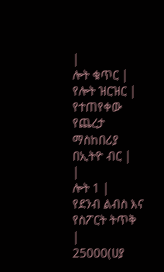|
ሎት ቁጥር |
የሎት ዝርዝር |
የተጠየቀው የጨረታ ማስከበሪያ በኢትዮ ብር |
|
ሎት 1 |
የደንብ ልብስ እና የስፖርት ትጥቅ |
25000(ሀያ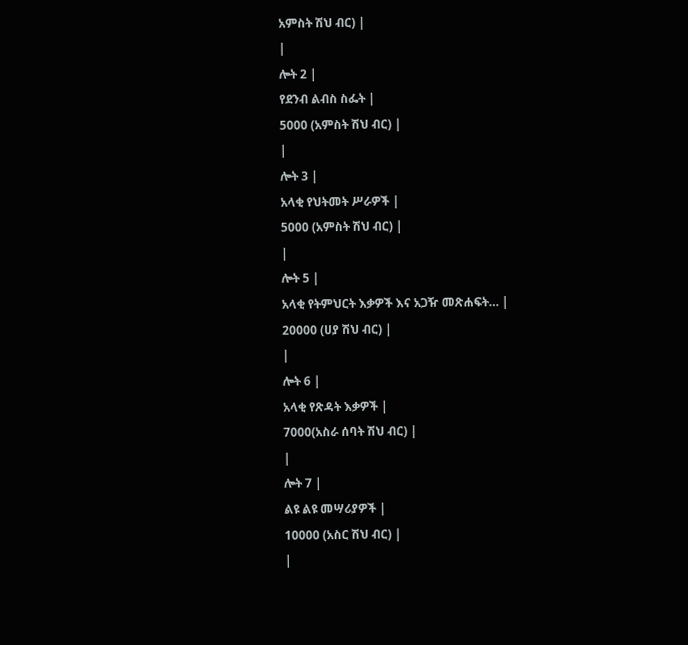አምስት ሽህ ብር) |
|
ሎት 2 |
የደንብ ልብስ ስፌት |
5000 (አምስት ሽህ ብር) |
|
ሎት 3 |
አላቂ የህትመት ሥራዎች |
5000 (አምስት ሽህ ብር) |
|
ሎት 5 |
አላቂ የትምህርት እቃዎች እና አጋዥ መጽሐፍት… |
20000 (ሀያ ሽህ ብር) |
|
ሎት 6 |
አላቂ የጽዳት እቃዎች |
7000(አስራ ሰባት ሽህ ብር) |
|
ሎት 7 |
ልዩ ልዩ መሣሪያዎች |
10000 (አስር ሽህ ብር) |
|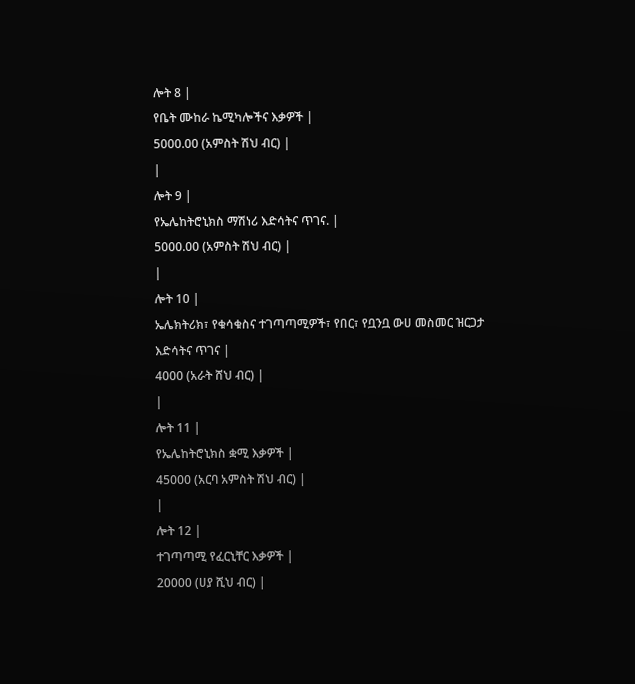ሎት 8 |
የቤት ሙከራ ኬሚካሎችና እቃዎች |
5000.00 (አምስት ሽህ ብር) |
|
ሎት 9 |
የኤሌከትሮኒክስ ማሽነሪ እድሳትና ጥገና. |
5000.00 (አምስት ሽህ ብር) |
|
ሎት 10 |
ኤሌክትሪክ፣ የቁሳቁስና ተገጣጣሚዎች፣ የበር፣ የቧንቧ ውሀ መስመር ዝርጋታ እድሳትና ጥገና |
4000 (አራት ሸህ ብር) |
|
ሎት 11 |
የኤሌከትሮኒክስ ቋሚ እቃዎች |
45000 (አርባ አምስት ሽህ ብር) |
|
ሎት 12 |
ተገጣጣሚ የፈርኒቸር እቃዎች |
20000 (ሀያ ሺህ ብር) |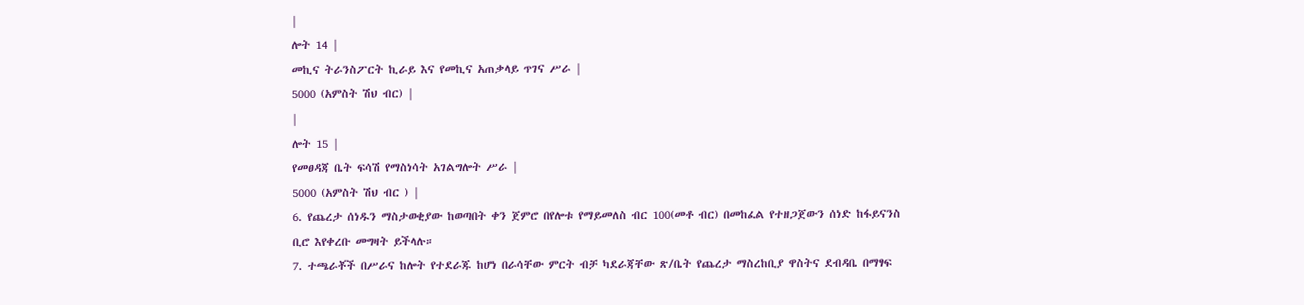|
ሎት 14 |
መኪና ትራንስፖርት ኪራይ እና የመኪና አጠቃላይ ጥገና ሥራ |
5000 (አምስት ሽህ ብር) |
|
ሎት 15 |
የመፀዳጃ ቤት ፍሳሽ የማስነሳት አገልግሎት ሥራ |
5000 (አምስት ሽህ ብር ) |
6. የጨረታ ሰነዱን ማስታወቂያው ከወጣበት ቀን ጀምሮ በየሎቱ የማይመለስ ብር 100(መቶ ብር) በመከፈል የተዘጋጀውን ሰነድ ከፋይናንስ ቢሮ እየቀረቡ መግዛት ይችላሉ።
7. ተጫራቾች በሥራና ከሎት የተደራጁ ከሆነ በራሳቸው ምርት ብቻ ካደራጃቸው ጽ/ቤት የጨረታ ማስረከቢያ ዋስትና ደብዳቤ በማፃፍ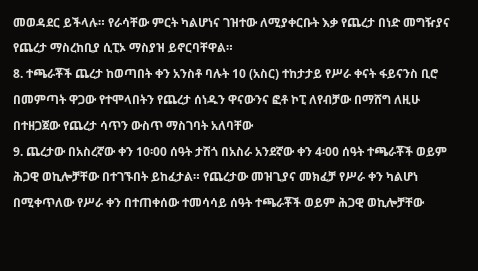መወዳደር ይችላሉ። የራሳቸው ምርት ካልሆነና ገዝተው ለሚያቀርቡት እቃ የጨረታ በነድ መግዥያና የጨረታ ማስረከቢያ ሲፒኦ ማስያዝ ይኖርባቸዋል።
8. ተጫራቾች ጨረታ ከወጣበት ቀን አንስቶ ባሉት 10 (አስር) ተከታታይ የሥራ ቀናት ፋይናንስ ቢሮ በመምጣት ዋጋው የተሞላበትን የጨረታ ሰነዱን ዋናውንና ፎቶ ኮፒ ለየብቻው በማሸግ ለዚሁ በተዘጋጀው የጨረታ ሳጥን ውስጥ ማስገባት አለባቸው
9. ጨረታው በአስረኛው ቀን 10፡00 ሰዓት ታሽጎ በአስራ አንደኛው ቀን 4፡00 ሰዓት ተጫራቾች ወይም ሕጋዊ ወኪሎቻቸው በተገኙበት ይከፈታል። የጨረታው መዝጊያና መክፈቻ የሥራ ቀን ካልሆነ በሚቀጥለው የሥራ ቀን በተጠቀሰው ተመሳሳይ ሰዓት ተጫራቾች ወይም ሕጋዊ ወኪሎቻቸው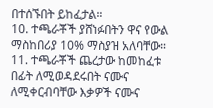በተሰኙበት ይከፈታል።
10. ተጫራቾች ያሸነፉበትን ዋና የውል ማስከበሪያ 10% ማስያዝ አለባቸው።
11. ተጫራቾች ጨረታው ከመከፈቱ በፊት ለሚወዳደሩበት ናሙና ለሚቀርብባቸው እቃዎች ናሙና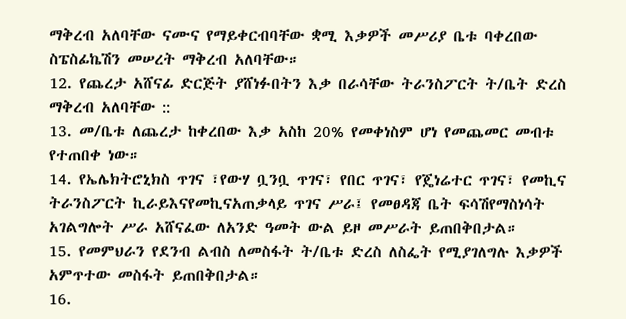ማቅረብ አለባቸው ናሙና የማይቀርብባቸው ቋሚ እቃዎች መሥሪያ ቤቱ ባቀረበው ስፔስፊኬሽን መሠረት ማቅረብ አለባቸው።
12. የጨረታ አሸናፊ ድርጅት ያሸነፉበትን እቃ በራሳቸው ትራንስፖርት ት/ቤት ድረስ ማቅረብ አለባቸው ::
13. መ/ቤቱ ለጨረታ ከቀረበው እቃ አስከ 20% የመቀነስም ሆነ የመጨመር መብቱ የተጠበቀ ነው።
14. የኤሌክትሮኒክስ ጥገና ፣የውሃ ቧንቧ ጥገና፣ የበር ጥገና፣ የጄነሬተር ጥገና፣ የመኪና ትራንስፖርት ኪራይእናየመኪናአጠቃላይ ጥገና ሥራ፤ የመፀዳጃ ቤት ፍሳሽየማስነሳት አገልግሎት ሥራ አሸናፈው ለአንድ ዓመት ውል ይዞ መሥራት ይጠበቅበታል።
15. የመምህራን የደንብ ልብስ ለመስፋት ት/ቤቱ ድረስ ለስፌት የሚያገለግሉ እቃዎች አምጥተው መስፋት ይጠበቅበታል።
16.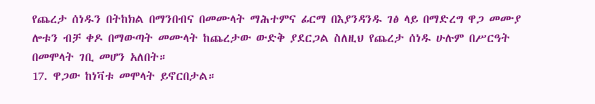የጨረታ ሰነዱን በትከክል በማንበብና በመሙላት ማሕተምና ፊርማ በእያንዳንዱ ገፅ ላይ በማድረግ ዋጋ መሙያ ሎቱን ብቻ ቀዶ በማውጣት መሙላት ከጨረታው ውድቅ ያደርጋል ስለዚህ የጨረታ ሰነዱ ሁሉም በሥርዓት በመሞላት ገቢ መሆን አለበት።
17. ዋጋው ከነቫቱ መሞላት ይኖርበታል።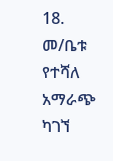18. መ/ቤቱ የተሻለ አማራጭ ካገኘ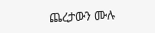ጨረታውን ሙሉ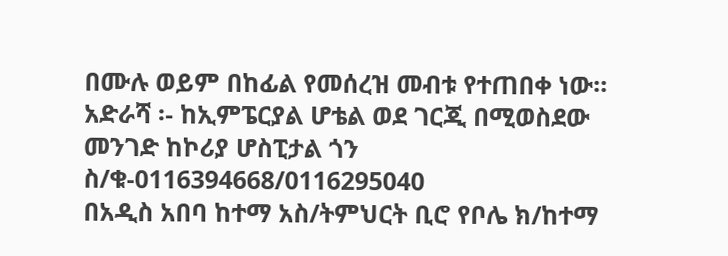በሙሉ ወይም በከፊል የመሰረዝ መብቱ የተጠበቀ ነው።
አድራሻ ፡- ከኢምፔርያል ሆቴል ወደ ገርጂ በሚወስደው መንገድ ከኮሪያ ሆስፒታል ጎን
ስ/ቁ-0116394668/0116295040
በአዲስ አበባ ከተማ አስ/ትምህርት ቢሮ የቦሌ ክ/ከተማ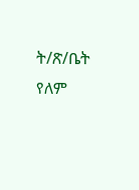ት/ጽ/ቤት የለም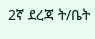2ኛ ደረጃ ት/ቤት